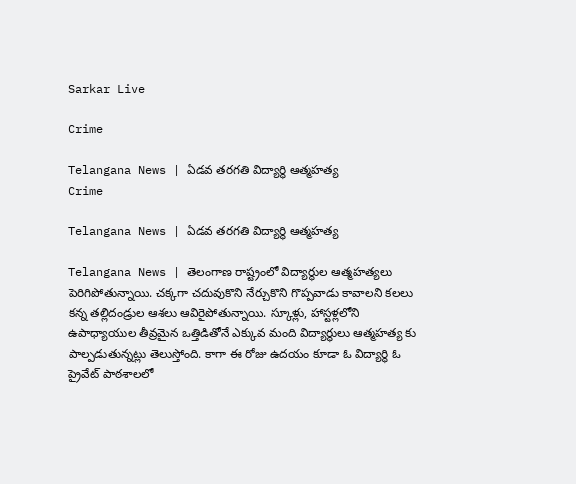Sarkar Live

Crime

Telangana News | ఏడవ తరగతి విద్యార్థి ఆత్మహత్య
Crime

Telangana News | ఏడవ తరగతి విద్యార్థి ఆత్మహత్య

Telangana News | తెలంగాణ రాష్ట్రంలో విద్యార్థుల ఆత్మహత్యలు పెరిగిపోతున్నాయి. చక్కగా చదువుకొని నేర్చుకొని గొప్పవాడు కావాలని కలలు కన్న తల్లిదండ్రుల ఆశలు ఆవిరైపోతున్నాయి. స్కూళ్లు, హాస్టళ్లలోని ఉపాధ్యాయుల తీవ్రమైన ఒత్తిడితోనే ఎక్కువ మంది విద్యార్థులు ఆత్మహత్య కు పాల్పడుతున్నట్లు తెలుస్తోంది. కాగా ఈ రోజు ఉదయం కూడా ఓ విద్యార్థి ఓ ప్రైవేట్ పాఠశాలలో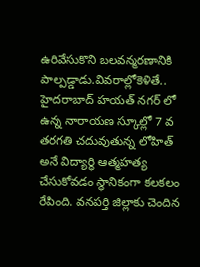ఉరివేసుకొని బలవన్మరణానికి పాల్పడ్డాడు.వివరాల్లోకెళితే.. హైదరాబాద్ హయత్ నగర్ లో ఉన్న నారాయణ స్కూల్లో 7 వ తరగతి చదువుతున్న లోహిత్ అనే విద్యార్థి ఆత్మహత్య చేసుకోవడం స్థానికంగా కలకలం రేపింది. వనపర్తి జిల్లాకు చెందిన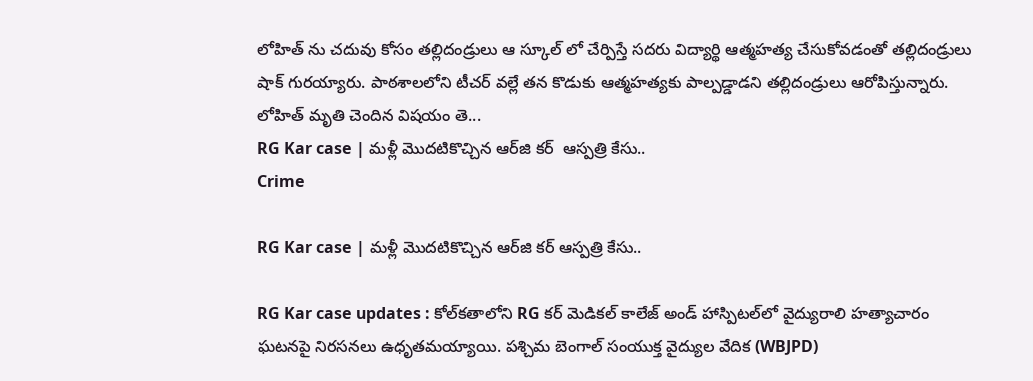లోహిత్ ను చదువు కోసం తల్లిదండ్రులు ఆ స్కూల్ లో చేర్పిస్తే సదరు విద్యార్థి ఆత్మహత్య చేసుకోవడంతో తల్లిదండ్రులు షాక్ గురయ్యారు. పాఠశాలలోని టీచర్ వల్లే తన కొడుకు ఆత్మహత్యకు పాల్పడ్డాడని తల్లిదండ్రులు ఆరోపిస్తున్నారు. లోహిత్ మృతి చెందిన విషయం తె...
RG Kar case | మళ్లీ మొదటికొచ్చిన ఆర్‌జి క‌ర్‌  ఆస్పత్రి కేసు..
Crime

RG Kar case | మళ్లీ మొదటికొచ్చిన ఆర్‌జి క‌ర్‌ ఆస్పత్రి కేసు..

RG Kar case updates : కోల్‌క‌తాలోని RG కర్ మెడికల్ కాలేజ్ అండ్‌ హాస్పిటల్‌లో వైద్యురాలి హ‌త్యాచారం ఘ‌ట‌న‌పై నిర‌స‌న‌లు ఉధృత‌మయ్యాయి. ప‌శ్చిమ బెంగాల్ సంయుక్త వైద్యుల వేదిక (WBJPD)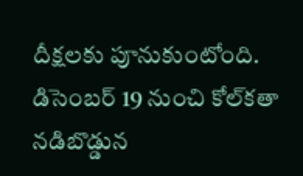దీక్ష‌ల‌కు పూనుకుంటోంది. డిసెంబర్ 19 నుంచి కోల్‌కతా నడిబొడ్డున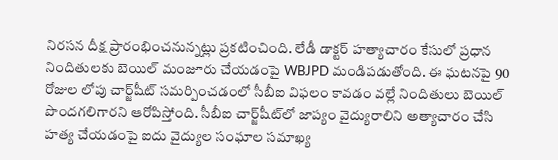నిరసన దీక్ష ప్రారంభించనున్నట్లు ప్రకటించింది. లేడీ డాక్ట‌ర్‌ హ‌త్యాచారం కేసులో ప్రధాన నిందితులకు బెయిల్ మంజూరు చేయడంపై WBJPD మండిప‌డుతోంది. ఈ ఘ‌ట‌న‌పై 90 రోజుల లోపు చార్జ్‌షీట్ సమర్పించడంలో సీబీఐ విఫలం కావ‌డం వ‌ల్లే నిందితులు బెయిల్ పొంద‌గ‌లిగార‌ని ఆరోపిస్తోంది. సీబీఐ చార్జ్‌షీట్‌లో జాప్యం వైద్యురాలిని అత్యాచారం చేసి హ‌త్య చేయ‌డంపై ఐదు వైద్యుల సంఘాల సమాఖ్య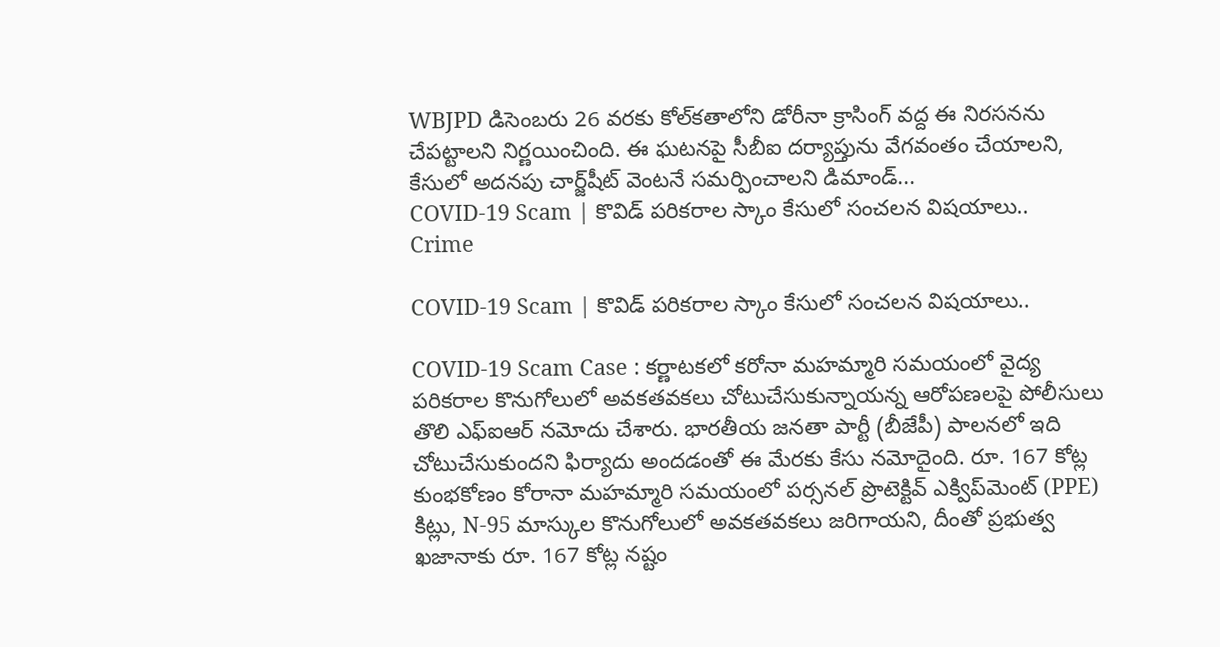WBJPD డిసెంబరు 26 వరకు కోల్‌కతాలోని డోరీనా క్రాసింగ్ వద్ద ఈ నిరసనను చేపట్టాలని నిర్ణయించింది. ఈ ఘ‌ట‌న‌పై సీబీఐ ద‌ర్యాప్తును వేగ‌వంతం చేయాల‌ని, కేసులో అదనపు చార్జ్‌షీట్ వెంటనే సమర్పించాలని డిమాండ్...
COVID-19 Scam | కొవిడ్ ప‌రిక‌రాల స్కాం కేసులో సంచలన విషయాలు..
Crime

COVID-19 Scam | కొవిడ్ ప‌రిక‌రాల స్కాం కేసులో సంచలన విషయాలు..

COVID-19 Scam Case : కర్ణాటకలో కరోనా మహమ్మారి సమయంలో వైద్య పరికరాల కొనుగోలులో అవకతవకలు చోటుచేసుకున్నాయన్న ఆరోపణలపై పోలీసులు తొలి ఎఫ్‌ఐఆర్ నమోదు చేశారు. భారతీయ జనతా పార్టీ (బీజేపీ) పాలనలో ఇది చోటుచేసుకుందని ఫిర్యాదు అంద‌డంతో ఈ మేర‌కు కేసు న‌మోదైంది. రూ. 167 కోట్ల కుంభ‌కోణం కోరానా మహమ్మారి సమయంలో పర్సనల్ ప్రొటెక్టివ్ ఎక్విప్‌మెంట్ (PPE) కిట్లు, N-95 మాస్కుల కొనుగోలులో అవకతవకలు జ‌రిగాయ‌ని, దీంతో ప్ర‌భుత్వ ఖ‌జానాకు రూ. 167 కోట్ల నష్టం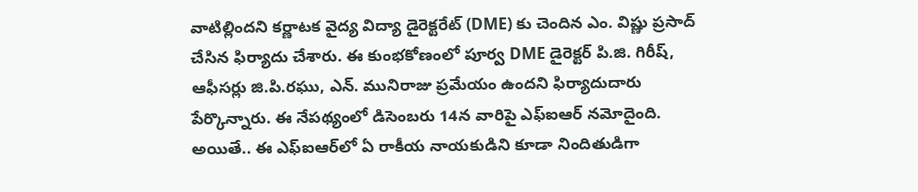వాటిల్లిందని కర్ణాటక వైద్య విద్యా డైరెక్టరేట్ (DME) కు చెందిన ఎం. విష్ణు ప్రసాద్ చేసిన ఫిర్యాదు చేశారు. ఈ కుంభ‌కోణంలో పూర్వ DME డైరెక్టర్ పి.జి. గిరీష్, ఆఫీసర్లు జి.పి.రఘు, ఎన్. మునిరాజు ప్ర‌మేయం ఉంద‌ని ఫిర్యాదుదారు పేర్కొన్నారు. ఈ నేప‌థ్యంలో డిసెంబ‌రు 14న వారిపై ఎఫ్‌ఐఆర్ న‌మోదైంది. అయితే.. ఈ ఎఫ్‌ఐఆర్‌లో ఏ రాకీయ నాయ‌కుడిని కూడా నిందితుడిగా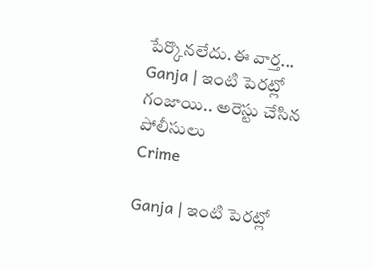పేర్కొన‌లేదు.ఈ వార్త‌...
Ganja | ఇంటి పెరట్లో గంజాయి.. అరెస్టు చేసిన పోలీసులు
Crime

Ganja | ఇంటి పెరట్లో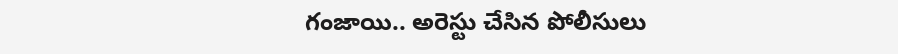గంజాయి.. అరెస్టు చేసిన పోలీసులు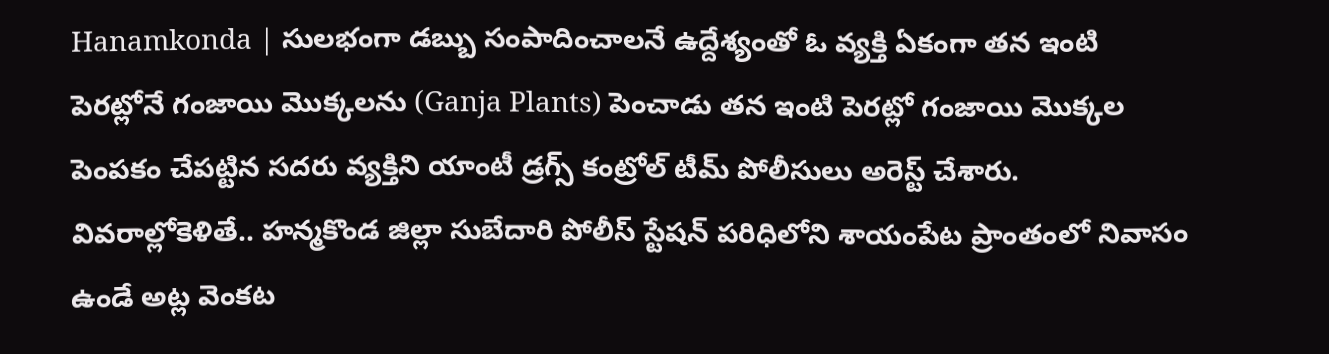Hanamkonda | సులభంగా డబ్బు సంపాదించాలనే ఉద్దేశ్యంతో ఓ వ్యక్తి ఏకంగా తన ఇంటి పెరట్లోనే గంజాయి మొక్కలను (Ganja Plants) పెంచాడు తన ఇంటి పెరట్లో గంజాయి మొక్కల పెంపకం చేపట్టిన సదరు వ్యక్తిని యాంటీ డ్రగ్స్ కంట్రోల్ టీమ్ పోలీసులు అరెస్ట్ చేశారు. వివరాల్లోకెళితే.. హ‌న్మ‌కొండ జిల్లా సుబేదారి పోలీస్ స్టేషన్ పరిధిలోని శాయంపేట ప్రాంతంలో నివాసం ఉండే అట్ల వెంకట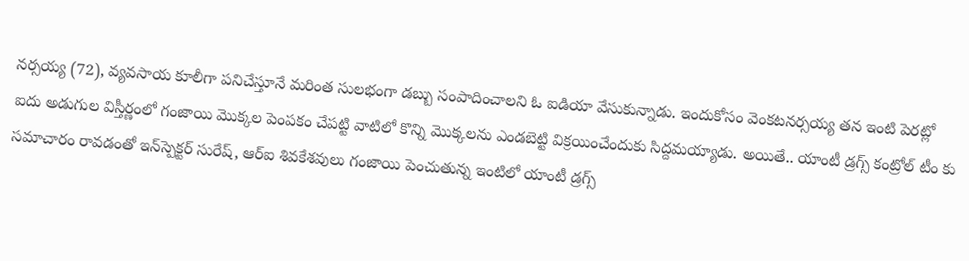నర్సయ్య (72), వ్యవసాయ కూలీగా పనిచేస్తూనే మరింత సులభంగా డబ్బు సంపాదించాలని ఓ ఐడియా వేసుకున్నాడు. ఇందుకోసం వెంకటనర్సయ్య తన ఇంటి పెరట్లో ఐదు అడుగుల విస్తీర్ణంలో గంజాయి మొక్కల పెంపకం చేపట్టి వాటిలో కొన్ని మొక్కలను ఎండబెట్టి విక్రయించేందుకు సిద్దమ‌య్యాడు. అయితే.. యాంటీ డ్రగ్స్ కంట్రోల్ టీం కు సమాచారం రావడంతో ఇన్‌స్పెక్టర్ సురేష్, ఆర్ఐ శివకేశవులు గంజాయి పెంచుతున్న ఇంటిలో యాంటీ డ్రగ్స్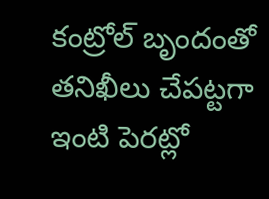కంట్రోల్ బృందంతో తనిఖీలు చేపట్టగా ఇంటి పెరట్లో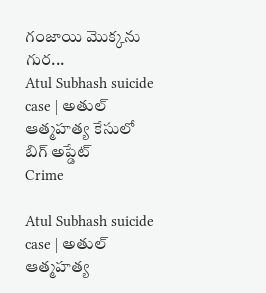గంజాయి మొక్కను గుర...
Atul Subhash suicide case | అతుల్ ఆత్మ‌హ‌త్య కేసులో బిగ్ అప్డేట్
Crime

Atul Subhash suicide case | అతుల్ ఆత్మ‌హ‌త్య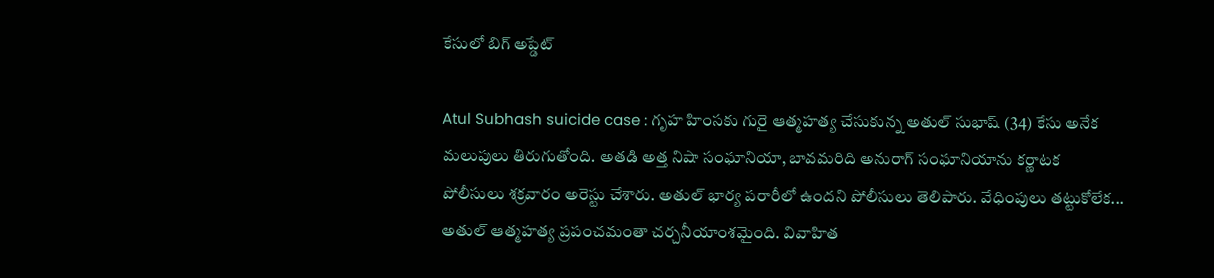కేసులో బిగ్ అప్డేట్

Atul Subhash suicide case : గృహ హింస‌కు గురై ఆత్మ‌హ‌త్య చేసుకున్న అతుల్ సుభాష్ (34) కేసు అనేక మ‌లుపులు తిరుగుతోంది. అత‌డి అత్త నిషా సంఘానియా, బావ‌మ‌రిది అనురాగ్ సంఘానియాను క‌ర్ణాట‌క పోలీసులు శ‌క్ర‌వారం అరెస్టు చేశారు. అతుల్ భార్య ప‌రారీలో ఉంద‌ని పోలీసులు తెలిపారు. వేధింపులు త‌ట్టుకోలేక‌... అతుల్ ఆత్మ‌హ‌త్య ప్ర‌పంచ‌మంతా చ‌ర్చ‌నీయాంశ‌మైంది. వివాహిత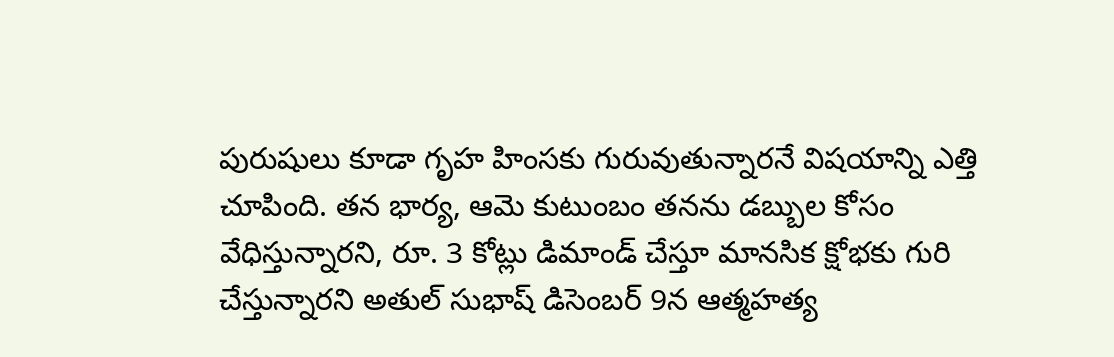పురుషులు కూడా గృహ హింస‌కు గురువుతున్నార‌నే విష‌యాన్ని ఎత్తి చూపింది. త‌న భార్య, ఆమె కుటుంబం త‌న‌ను డ‌బ్బుల కోసం వేధిస్తున్నార‌ని, రూ. 3 కోట్లు డిమాండ్ చేస్తూ మానసిక క్షోభ‌కు గురి చేస్తున్నార‌ని అతుల్ సుభాష్ డిసెంబ‌ర్ 9న ఆత్మ‌హ‌త్య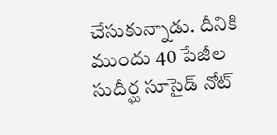చేసుకున్నాడు. దీనికి ముందు 40 పేజీల సుదీర్ఘ సూసైడ్ నోట్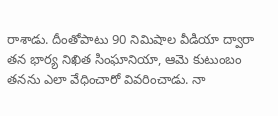రాశాడు. దీంతోపాటు 90 నిమిషాల వీడియా ద్వారా త‌న భార్య నిఖిత సింఘానియా, ఆమె కుటుంబం త‌న‌ను ఎలా వేధించారో వివ‌రించాడు. నా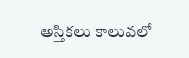అస్తిక‌లు కాలువ‌లో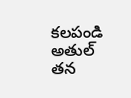క‌ల‌పండి అతుల్ తన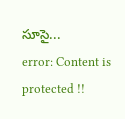సూసై...
error: Content is protected !!